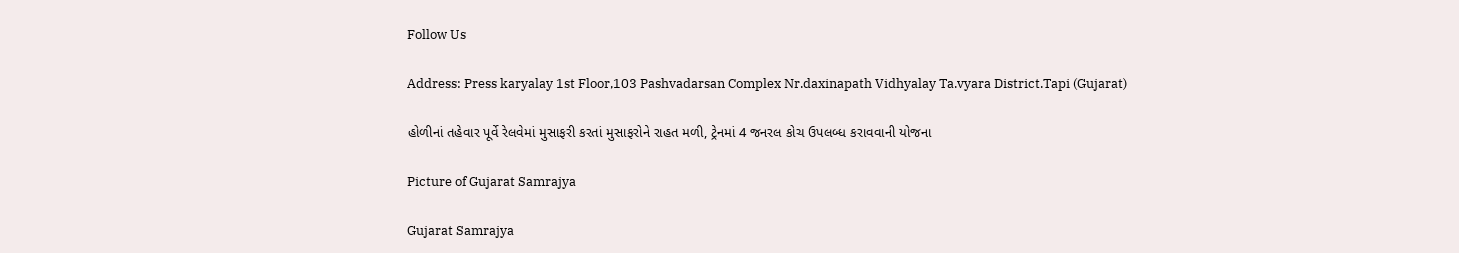Follow Us

Address: Press karyalay 1st Floor,103 Pashvadarsan Complex Nr.daxinapath Vidhyalay Ta.vyara District.Tapi (Gujarat)

હોળીનાં તહેવાર પૂર્વે રેલવેમાં મુસાફરી કરતાં મુસાફરોને રાહત મળી, ટ્રેનમાં 4 જનરલ કોચ ઉપલબ્ધ કરાવવાની યોજના

Picture of Gujarat Samrajya

Gujarat Samrajya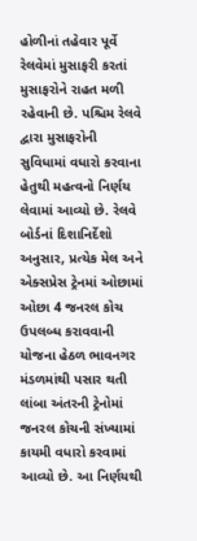હોળીનાં તહેવાર પૂર્વે રેલવેમાં મુસાફરી કરતાં મુસાફરોને રાહત મળી રહેવાની છે. પશ્ચિમ રેલવે દ્વારા મુસાફરોની સુવિધામાં વધારો કરવાના હેતુથી મહત્વનો નિર્ણય લેવામાં આવ્યો છે. રેલવે બોર્ડનાં દિશાનિર્દેશો અનુસાર, પ્રત્યેક મેલ અને એક્સપ્રેસ ટ્રેનમાં ઓછામાં ઓછા 4 જનરલ કોચ ઉપલબ્ધ કરાવવાની યોજના હેઠળ ભાવનગર મંડળમાંથી પસાર થતી લાંબા અંતરની ટ્રેનોમાં જનરલ કોચની સંખ્યામાં કાયમી વધારો કરવામાં આવ્યો છે. આ નિર્ણયથી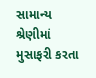સામાન્ય શ્રેણીમાં મુસાફરી કરતા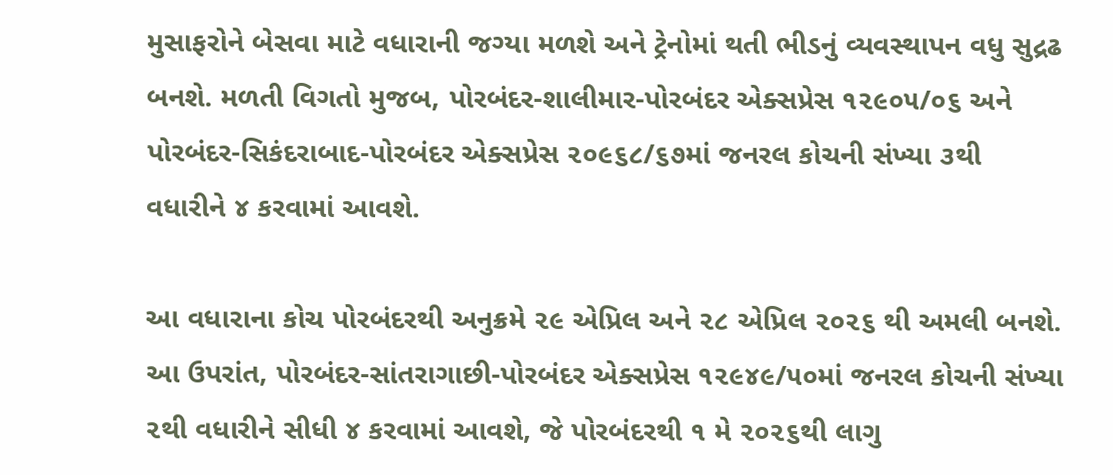મુસાફરોને બેસવા માટે વધારાની જગ્યા મળશે અને ટ્રેનોમાં થતી ભીડનું વ્યવસ્થાપન વધુ સુદ્રઢ બનશે. મળતી વિગતો મુજબ, પોરબંદર-શાલીમાર-પોરબંદર એક્સપ્રેસ ૧૨૯૦૫/૦૬ અને પોરબંદર-સિકંદરાબાદ-પોરબંદર એક્સપ્રેસ ૨૦૯૬૮/૬૭માં જનરલ કોચની સંખ્યા ૩થી વધારીને ૪ કરવામાં આવશે.

આ વધારાના કોચ પોરબંદરથી અનુક્રમે ૨૯ એપ્રિલ અને ૨૮ એપ્રિલ ૨૦૨૬ થી અમલી બનશે. આ ઉપરાંત, પોરબંદર-સાંતરાગાછી-પોરબંદર એક્સપ્રેસ ૧૨૯૪૯/૫૦માં જનરલ કોચની સંખ્યા ૨થી વધારીને સીધી ૪ કરવામાં આવશે, જે પોરબંદરથી ૧ મે ૨૦૨૬થી લાગુ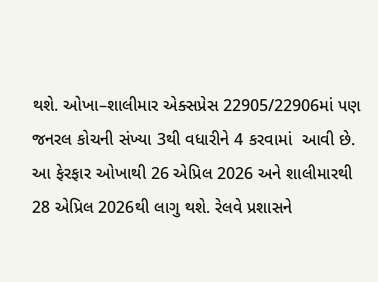થશે. ઓખા–શાલીમાર એક્સપ્રેસ 22905/22906માં પણ જનરલ કોચની સંખ્યા 3થી વધારીને 4 કરવામાં  આવી છે. આ ફેરફાર ઓખાથી 26 એપ્રિલ 2026 અને શાલીમારથી 28 એપ્રિલ 2026થી લાગુ થશે. રેલવે પ્રશાસને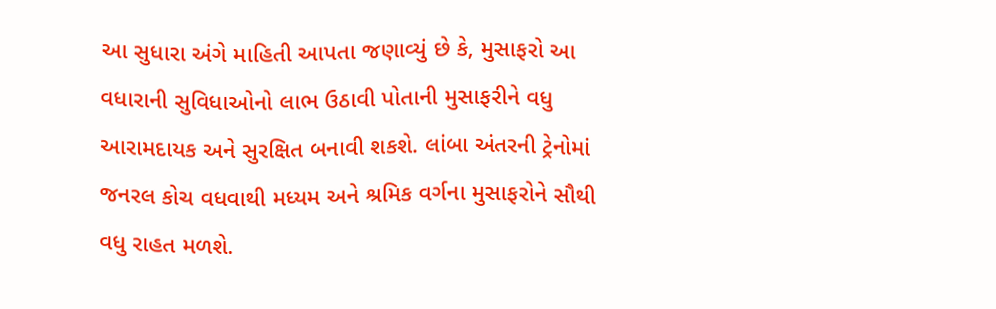આ સુધારા અંગે માહિતી આપતા જણાવ્યું છે કે, મુસાફરો આ વધારાની સુવિધાઓનો લાભ ઉઠાવી પોતાની મુસાફરીને વધુ આરામદાયક અને સુરક્ષિત બનાવી શકશે. લાંબા અંતરની ટ્રેનોમાં જનરલ કોચ વધવાથી મધ્યમ અને શ્રમિક વર્ગના મુસાફરોને સૌથી વધુ રાહત મળશે.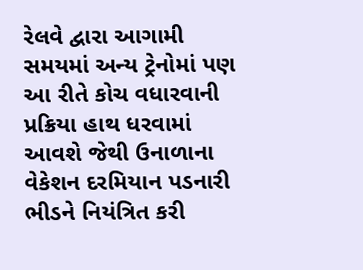રેલવે દ્વારા આગામી સમયમાં અન્ય ટ્રેનોમાં પણ આ રીતે કોચ વધારવાની પ્રક્રિયા હાથ ધરવામાં આવશે જેથી ઉનાળાના વેકેશન દરમિયાન પડનારી ભીડને નિયંત્રિત કરી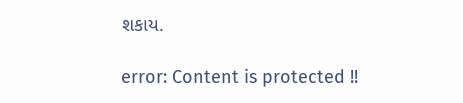શકાય.

error: Content is protected !!